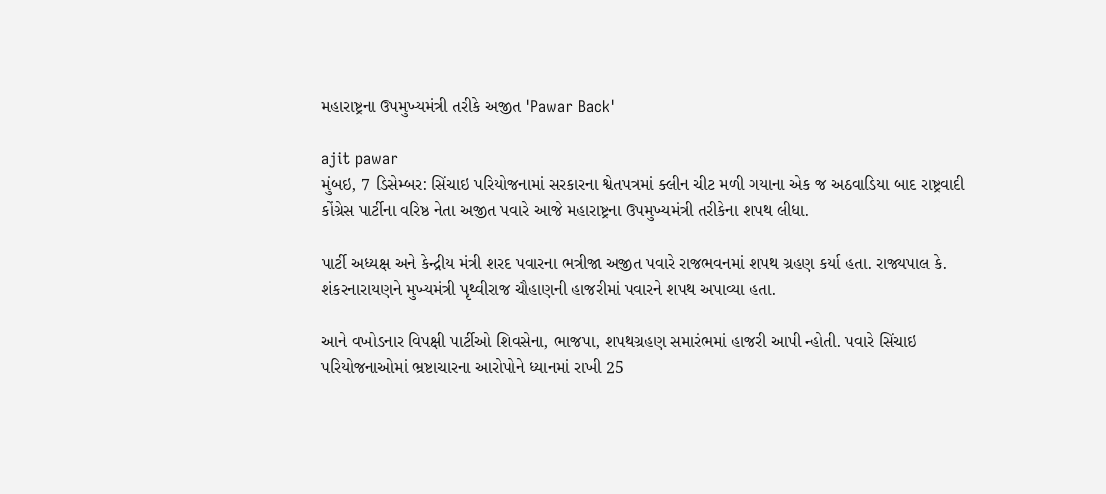મહારાષ્ટ્રના ઉપમુખ્યમંત્રી તરીકે અજીત 'Pawar Back'

ajit pawar
મુંબઇ, 7 ડિસેમ્બર: સિંચાઇ પરિયોજનામાં સરકારના શ્વેતપત્રમાં ક્લીન ચીટ મળી ગયાના એક જ અઠવાડિયા બાદ રાષ્ટ્રવાદી કોંગ્રેસ પાર્ટીના વરિષ્ઠ નેતા અજીત પવારે આજે મહારાષ્ટ્રના ઉપમુખ્યમંત્રી તરીકેના શપથ લીધા.

પાર્ટી અધ્યક્ષ અને કેન્દ્રીય મંત્રી શરદ પવારના ભત્રીજા અજીત પવારે રાજભવનમાં શપથ ગ્રહણ કર્યા હતા. રાજ્યપાલ કે. શંકરનારાયણને મુખ્યમંત્રી પૃથ્વીરાજ ચૌહાણની હાજરીમાં પવારને શપથ અપાવ્યા હતા.

આને વખોડનાર વિપક્ષી પાર્ટીઓ શિવસેના, ભાજપા, શપથગ્રહણ સમારંભમાં હાજરી આપી ન્હોતી. પવારે સિંચાઇ પરિયોજનાઓમાં ભ્રષ્ટાચારના આરોપોને ધ્યાનમાં રાખી 25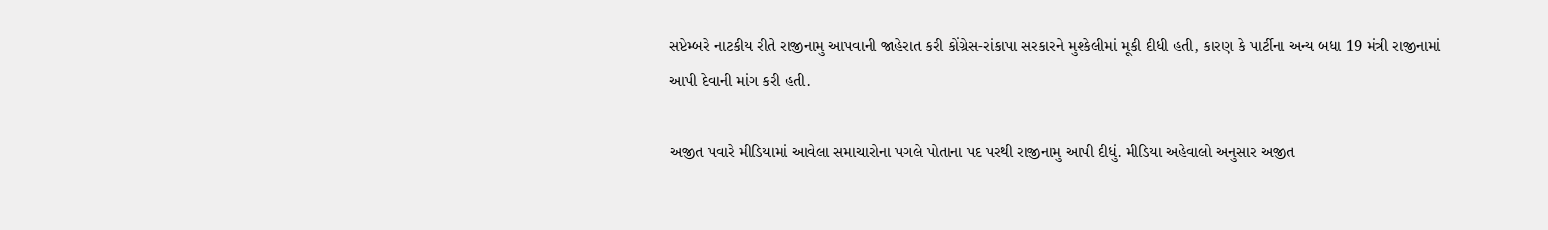સપ્ટેમ્બરે નાટકીય રીતે રાજીનામુ આપવાની જાહેરાત કરી કોંગ્રેસ-રાંકાપા સરકારને મુશ્કેલીમાં મૂકી દીધી હતી, કારણ કે પાર્ટીના અન્ય બધા 19 મંત્રી રાજીનામાં આપી દેવાની માંગ કરી હતી.

અજીત પવારે મીડિયામાં આવેલા સમાચારોના પગલે પોતાના પદ પરથી રાજીનામુ આપી દીધું. મીડિયા અહેવાલો અનુસાર અજીત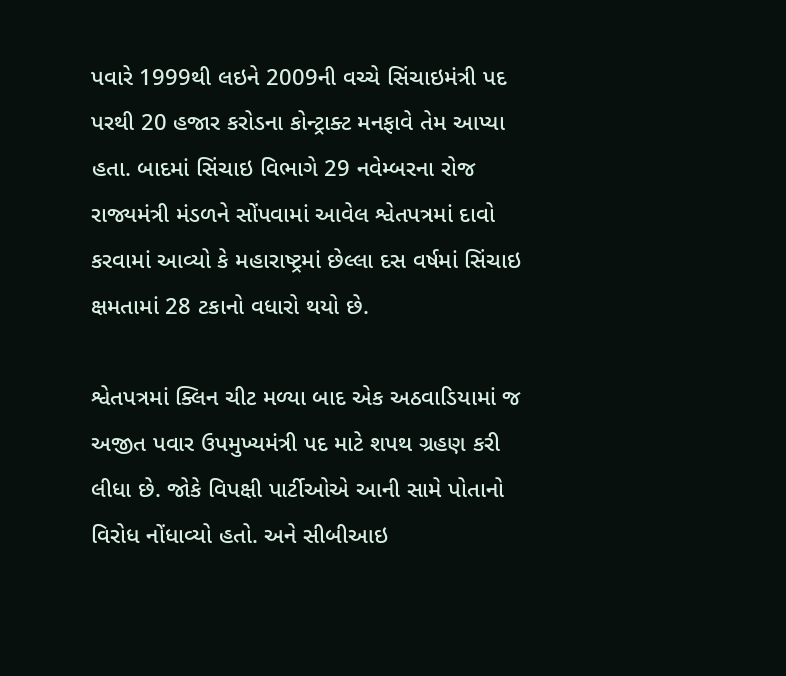પવારે 1999થી લઇને 2009ની વચ્ચે સિંચાઇમંત્રી પદ પરથી 20 હજાર કરોડના કોન્ટ્રાક્ટ મનફાવે તેમ આપ્યા હતા. બાદમાં સિંચાઇ વિભાગે 29 નવેમ્બરના રોજ રાજ્યમંત્રી મંડળને સોંપવામાં આવેલ શ્વેતપત્રમાં દાવો કરવામાં આવ્યો કે મહારાષ્ટ્રમાં છેલ્લા દસ વર્ષમાં સિંચાઇ ક્ષમતામાં 28 ટકાનો વધારો થયો છે.

શ્વેતપત્રમાં ક્લિન ચીટ મળ્યા બાદ એક અઠવાડિયામાં જ અજીત પવાર ઉપમુખ્યમંત્રી પદ માટે શપથ ગ્રહણ કરી લીધા છે. જોકે વિપક્ષી પાર્ટીઓએ આની સામે પોતાનો વિરોધ નોંધાવ્યો હતો. અને સીબીઆઇ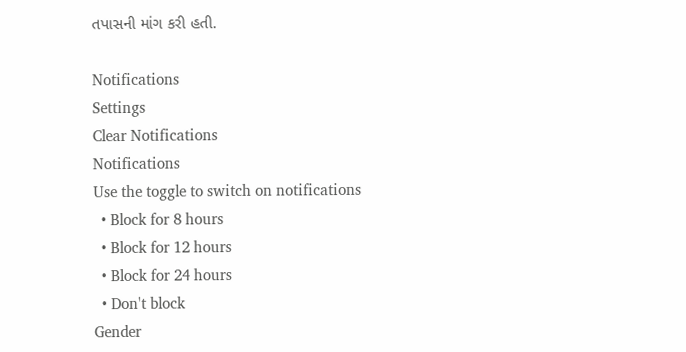તપાસની માંગ કરી હતી.

Notifications
Settings
Clear Notifications
Notifications
Use the toggle to switch on notifications
  • Block for 8 hours
  • Block for 12 hours
  • Block for 24 hours
  • Don't block
Gender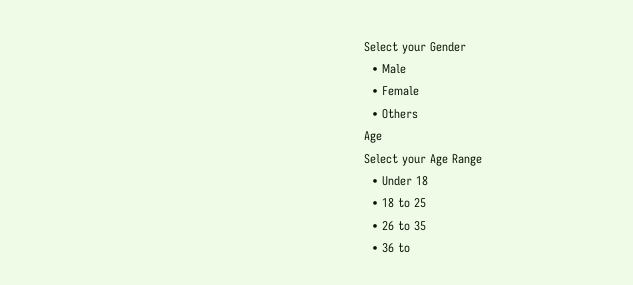Select your Gender
  • Male
  • Female
  • Others
Age
Select your Age Range
  • Under 18
  • 18 to 25
  • 26 to 35
  • 36 to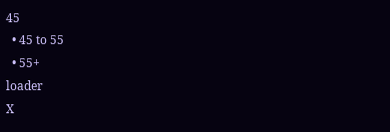45
  • 45 to 55
  • 55+
loader
X